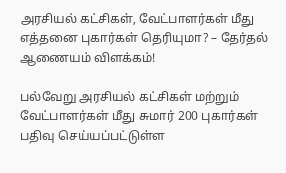அரசியல் கட்சிகள், வேட்பாளர்கள் மீது எத்தனை புகார்கள் தெரியுமா? – தேர்தல் ஆணையம் விளக்கம்!

பல்வேறு அரசியல் கட்சிகள் மற்றும் வேட்பாளர்கள் மீது சுமார் 200 புகார்கள் பதிவு செய்யப்பட்டுள்ள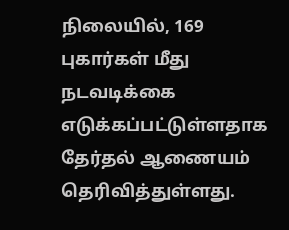நிலையில், 169 புகார்கள் மீது நடவடிக்கை எடுக்கப்பட்டுள்ளதாக தேர்தல் ஆணையம் தெரிவித்துள்ளது.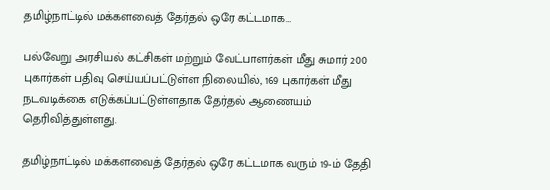தமிழ்நாட்டில் மக்களவைத் தேர்தல் ஒரே கட்டமாக…

பல்வேறு அரசியல் கட்சிகள் மற்றும் வேட்பாளர்கள் மீது சுமார் 200 புகார்கள் பதிவு செய்யப்பட்டுள்ள நிலையில், 169 புகார்கள் மீது நடவடிக்கை எடுக்கப்பட்டுள்ளதாக தேர்தல் ஆணையம் தெரிவித்துள்ளது.

தமிழ்நாட்டில் மக்களவைத் தேர்தல் ஒரே கட்டமாக வரும் 19-ம் தேதி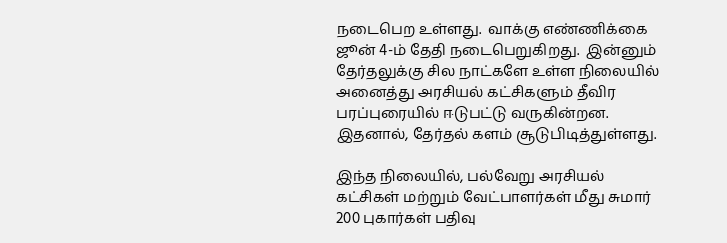நடைபெற உள்ளது.  வாக்கு எண்ணிக்கை ஜூன் 4-ம் தேதி நடைபெறுகிறது.  இன்னும் தேர்தலுக்கு சில நாட்களே உள்ள நிலையில் அனைத்து அரசியல் கட்சிகளும் தீவிர பரப்புரையில் ஈடுபட்டு வருகின்றன.  இதனால், தேர்தல் களம் சூடுபிடித்துள்ளது.

இந்த நிலையில், பல்வேறு அரசியல் கட்சிகள் மற்றும் வேட்பாளர்கள் மீது சுமார் 200 புகார்கள் பதிவு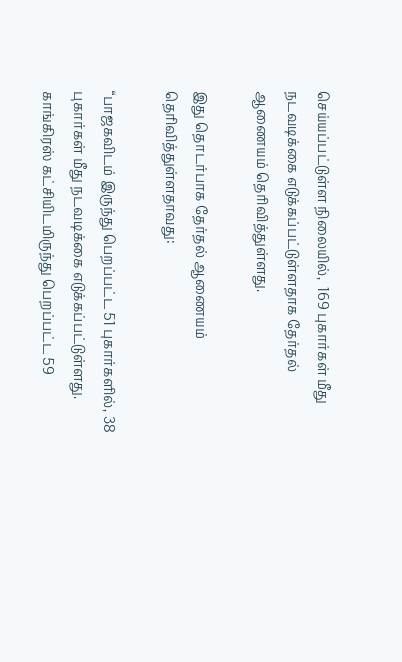செய்யப்பட்டுள்ள நிலையில்,  169 புகார்கள் மீது நடவடிக்கை எடுக்கப்பட்டுள்ளதாக தேர்தல் ஆணையம் தெரிவித்துள்ளது.

இது தொடர்பாக தேர்தல் ஆணையம் தெரிவித்துள்ளதாவது:

“பாஜகவிடம் இருந்து பெறப்பட்ட 51 புகார்களில், 38 புகார்கள் மீது நடவடிக்கை எடுக்கப்பட்டுள்ளது.  காங்கிரஸ் கட்சியிடமிருந்து பெறப்பட்ட 59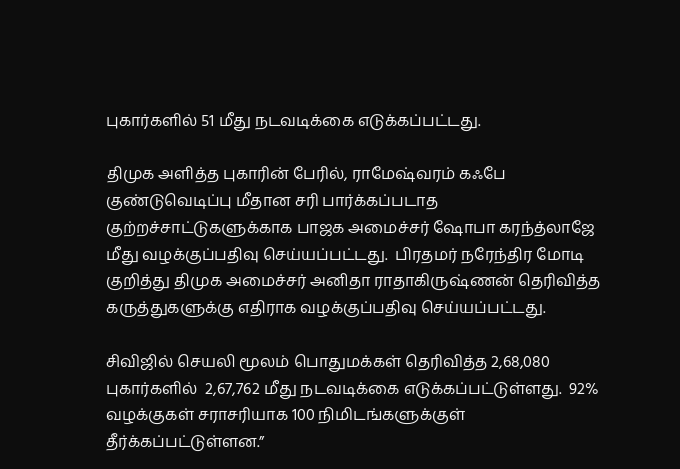புகார்களில் 51 மீது நடவடிக்கை எடுக்கப்பட்டது.

திமுக அளித்த புகாரின் பேரில், ராமேஷ்வரம் கஃபே குண்டுவெடிப்பு மீதான சரி பார்க்கப்படாத குற்றச்சாட்டுகளுக்காக பாஜக அமைச்சர் ஷோபா கரந்த்லாஜே மீது வழக்குப்பதிவு செய்யப்பட்டது.  பிரதமர் நரேந்திர மோடி குறித்து திமுக அமைச்சர் அனிதா ராதாகிருஷ்ணன் தெரிவித்த கருத்துகளுக்கு எதிராக வழக்குப்பதிவு செய்யப்பட்டது.

சிவிஜில் செயலி மூலம் பொதுமக்கள் தெரிவித்த 2,68,080 புகார்களில்  2,67,762 மீது நடவடிக்கை எடுக்கப்பட்டுள்ளது.  92% வழக்குகள் சராசரியாக 100 நிமிடங்களுக்குள் தீர்க்கப்பட்டுள்ளன.”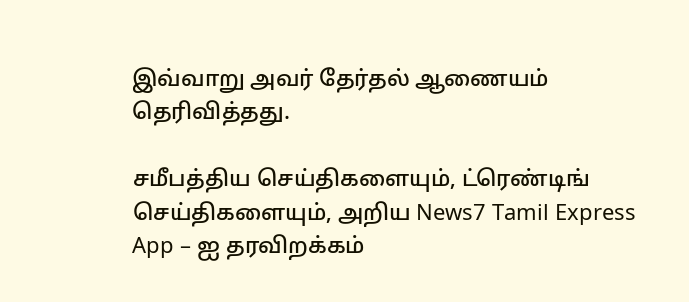இவ்வாறு அவர் தேர்தல் ஆணையம் தெரிவித்தது.

சமீபத்திய செய்திகளையும், ட்ரெண்டிங் செய்திகளையும், அறிய News7 Tamil Express App – ஐ தரவிறக்கம்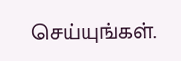செய்யுங்கள்.